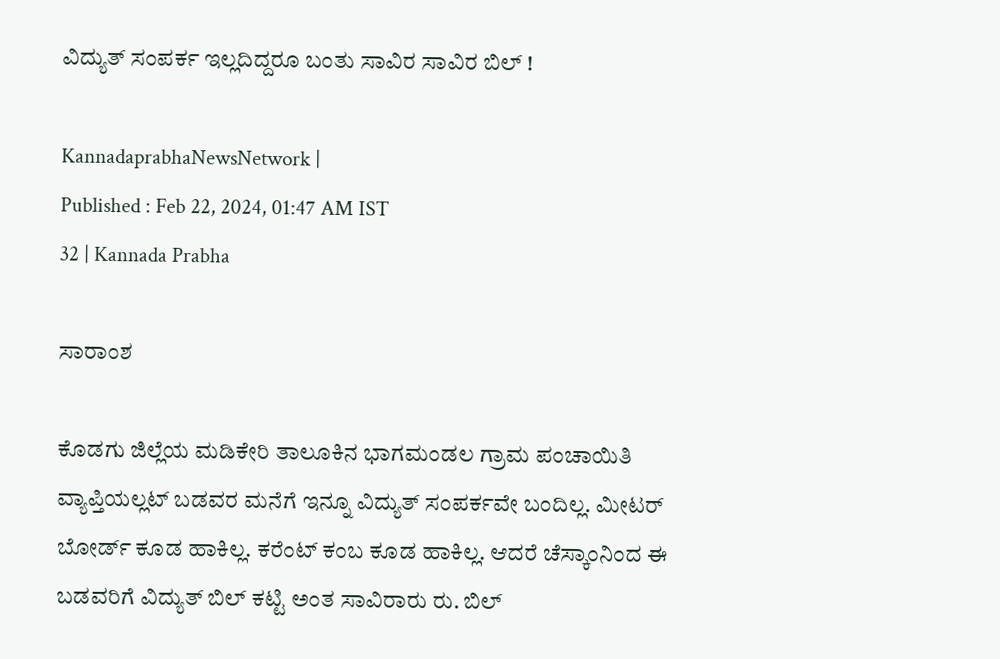ವಿದ್ಯುತ್ ಸಂಪರ್ಕ ಇಲ್ಲದಿದ್ದರೂ ಬಂತು ಸಾವಿರ ಸಾವಿರ ಬಿಲ್‌ !

KannadaprabhaNewsNetwork |
Published : Feb 22, 2024, 01:47 AM IST
32 | Kannada Prabha

ಸಾರಾಂಶ

ಕೊಡಗು ಜಿಲ್ಲೆಯ ಮಡಿಕೇರಿ ತಾಲೂಕಿನ ಭಾಗಮಂಡಲ ಗ್ರಾಮ ಪಂಚಾಯಿತಿ ವ್ಯಾಪ್ತಿಯಲ್ಲಟ್‌ ಬಡವರ ಮನೆಗೆ ಇನ್ನೂ ವಿದ್ಯುತ್ ಸಂಪರ್ಕವೇ ಬಂದಿಲ್ಲ. ಮೀಟರ್ ಬೋರ್ಡ್ ಕೂಡ ಹಾಕಿಲ್ಲ. ಕರೆಂಟ್ ಕಂಬ ಕೂಡ ಹಾಕಿಲ್ಲ. ಆದರೆ ಚೆಸ್ಕಾಂನಿಂದ ಈ ಬಡವರಿಗೆ ವಿದ್ಯುತ್ ಬಿಲ್ ಕಟ್ಟಿ ಅಂತ ಸಾವಿರಾರು ರು. ಬಿಲ್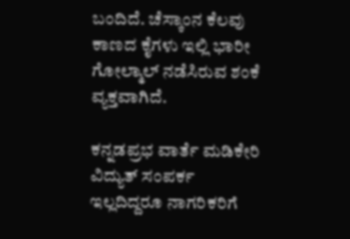ಬಂದಿದೆ. ಚೆಸ್ಕಾಂನ ಕೆಲವು ಕಾಣದ ಕೈಗಳು ಇಲ್ಲಿ ಭಾರೀ ಗೋಲ್ಮಾಲ್ ನಡೆಸಿರುವ ಶಂಕೆ ವ್ಯಕ್ತವಾಗಿದೆ.

ಕನ್ನಡಪ್ರಭ ವಾರ್ತೆ ಮಡಿಕೇರಿ ವಿದ್ಯುತ್ ಸಂಪರ್ಕ ಇಲ್ಲದಿದ್ದರೂ ನಾಗರಿಕರಿಗೆ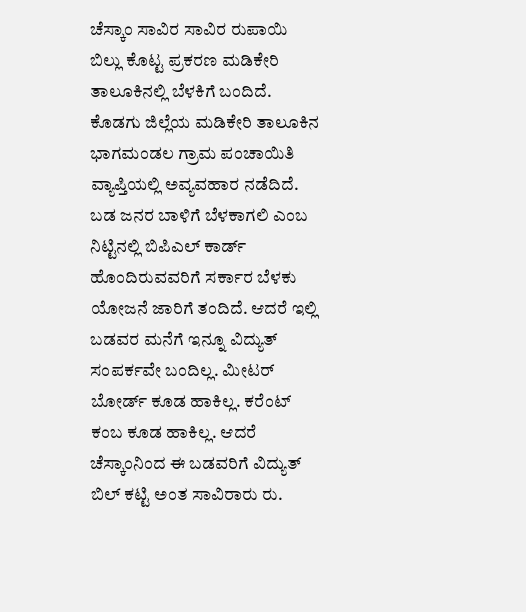ಚೆಸ್ಕಾಂ ಸಾವಿರ ಸಾವಿರ ರುಪಾಯಿ ಬಿಲ್ಲು ಕೊಟ್ಟ ಪ್ರಕರಣ ಮಡಿಕೇರಿ ತಾಲೂಕಿನಲ್ಲಿ ಬೆಳಕಿಗೆ ಬಂದಿದೆ. ಕೊಡಗು ಜಿಲ್ಲೆಯ ಮಡಿಕೇರಿ ತಾಲೂಕಿನ ಭಾಗಮಂಡಲ ಗ್ರಾಮ ಪಂಚಾಯಿತಿ ವ್ಯಾಪ್ತಿಯಲ್ಲಿ ಅವ್ಯವಹಾರ ನಡೆದಿದೆ. ಬಡ ಜನರ ಬಾಳಿಗೆ ಬೆಳಕಾಗಲಿ ಎಂಬ ನಿಟ್ಟಿನಲ್ಲಿ ಬಿಪಿಎಲ್‌ ಕಾರ್ಡ್‌ ಹೊಂದಿರುವವರಿಗೆ ಸರ್ಕಾರ ಬೆಳಕು ಯೋಜನೆ ಜಾರಿಗೆ ತಂದಿದೆ. ಆದರೆ ಇಲ್ಲಿ ಬಡವರ ಮನೆಗೆ ಇನ್ನೂ ವಿದ್ಯುತ್ ಸಂಪರ್ಕವೇ ಬಂದಿಲ್ಲ. ಮೀಟರ್ ಬೋರ್ಡ್ ಕೂಡ ಹಾಕಿಲ್ಲ. ಕರೆಂಟ್ ಕಂಬ ಕೂಡ ಹಾಕಿಲ್ಲ. ಆದರೆ ಚೆಸ್ಕಾಂನಿಂದ ಈ ಬಡವರಿಗೆ ವಿದ್ಯುತ್ ಬಿಲ್ ಕಟ್ಟಿ ಅಂತ ಸಾವಿರಾರು ರು.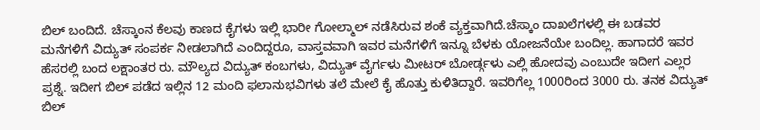ಬಿಲ್ ಬಂದಿದೆ. ಚೆಸ್ಕಾಂನ ಕೆಲವು ಕಾಣದ ಕೈಗಳು ಇಲ್ಲಿ ಭಾರೀ ಗೋಲ್ಮಾಲ್ ನಡೆಸಿರುವ ಶಂಕೆ ವ್ಯಕ್ತವಾಗಿದೆ.ಚೆಸ್ಕಾಂ ದಾಖಲೆಗಳಲ್ಲಿ ಈ ಬಡವರ ಮನೆಗಳಿಗೆ ವಿದ್ಯುತ್ ಸಂಪರ್ಕ ನೀಡಲಾಗಿದೆ ಎಂದಿದ್ದರೂ, ವಾಸ್ತವವಾಗಿ ಇವರ ಮನೆಗಳಿಗೆ ಇನ್ನೂ ಬೆಳಕು ಯೋಜನೆಯೇ ಬಂದಿಲ್ಲ. ಹಾಗಾದರೆ ಇವರ ಹೆಸರಲ್ಲಿ ಬಂದ ಲಕ್ಷಾಂತರ ರು. ಮೌಲ್ಯದ ವಿದ್ಯುತ್ ಕಂಬಗಳು, ವಿದ್ಯುತ್ ವೈರ್ಗಳು ಮೀಟರ್ ಬೋರ್ಡ್ಗಳು ಎಲ್ಲಿ ಹೋದವು ಎಂಬುದೇ ಇದೀಗ ಎಲ್ಲರ ಪ್ರಶ್ನೆ. ಇದೀಗ ಬಿಲ್ ಪಡೆದ ಇಲ್ಲಿನ 12 ಮಂದಿ ಫಲಾನುಭವಿಗಳು ತಲೆ ಮೇಲೆ ಕೈ ಹೊತ್ತು ಕುಳಿತಿದ್ದಾರೆ. ಇವರಿಗೆಲ್ಲ 1000ರಿಂದ 3000 ರು. ತನಕ ವಿದ್ಯುತ್ ಬಿಲ್‌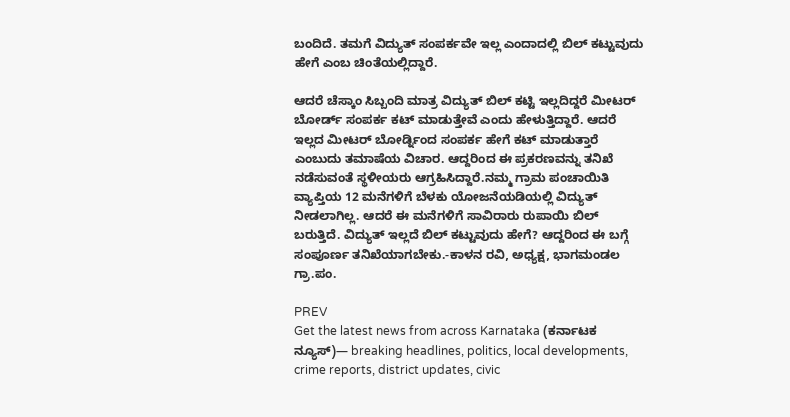ಬಂದಿದೆ. ತಮಗೆ ವಿದ್ಯುತ್ ಸಂಪರ್ಕವೇ ಇಲ್ಲ ಎಂದಾದಲ್ಲಿ ಬಿಲ್ ಕಟ್ಟುವುದು ಹೇಗೆ ಎಂಬ ಚಿಂತೆಯಲ್ಲಿದ್ದಾರೆ.

ಆದರೆ ಚೆಸ್ಕಾಂ ಸಿಬ್ಬಂದಿ ಮಾತ್ರ ವಿದ್ಯುತ್ ಬಿಲ್ ಕಟ್ಟಿ ಇಲ್ಲದಿದ್ದರೆ ಮೀಟರ್ ಬೋರ್ಡ್ ಸಂಪರ್ಕ ಕಟ್ ಮಾಡುತ್ತೇವೆ ಎಂದು ಹೇಳುತ್ತಿದ್ದಾರೆ. ಆದರೆ ಇಲ್ಲದ ಮೀಟರ್ ಬೋರ್ಡ್ನಿಂದ ಸಂಪರ್ಕ ಹೇಗೆ ಕಟ್ ಮಾಡುತ್ತಾರೆ ಎಂಬುದು ತಮಾಷೆಯ ವಿಚಾರ. ಆದ್ದರಿಂದ ಈ ಪ್ರಕರಣವನ್ನು ತನಿಖೆ ನಡೆಸುವಂತೆ ಸ್ಥಳೀಯರು ಆಗ್ರಹಿಸಿದ್ದಾರೆ.ನಮ್ಮ ಗ್ರಾಮ ಪಂಚಾಯಿತಿ ವ್ಯಾಪ್ತಿಯ 12 ಮನೆಗಳಿಗೆ ಬೆಳಕು ಯೋಜನೆಯಡಿಯಲ್ಲಿ ವಿದ್ಯುತ್ ನೀಡಲಾಗಿಲ್ಲ. ಆದರೆ ಈ ಮನೆಗಳಿಗೆ ಸಾವಿರಾರು ರುಪಾಯಿ ಬಿಲ್ ಬರುತ್ತಿದೆ. ವಿದ್ಯುತ್ ಇಲ್ಲದೆ ಬಿಲ್ ಕಟ್ಟುವುದು ಹೇಗೆ? ಆದ್ದರಿಂದ ಈ ಬಗ್ಗೆ ಸಂಪೂರ್ಣ ತನಿಖೆಯಾಗಬೇಕು.-ಕಾಳನ ರವಿ, ಅಧ್ಯಕ್ಷ, ಭಾಗಮಂಡಲ ಗ್ರಾ.ಪಂ.

PREV
Get the latest news from across Karnataka (ಕರ್ನಾಟಕ ನ್ಯೂಸ್)— breaking headlines, politics, local developments, crime reports, district updates, civic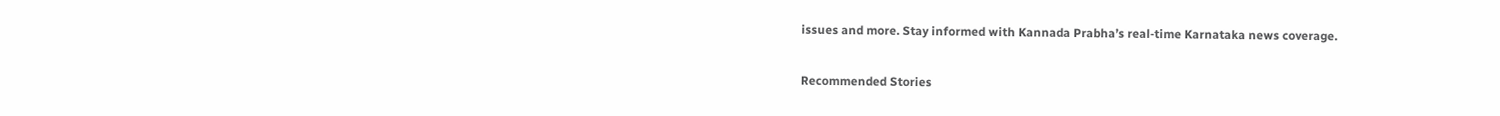issues and more. Stay informed with Kannada Prabha’s real‑time Karnataka news coverage.

Recommended Stories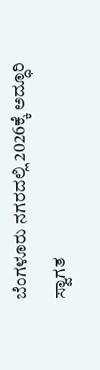ಬೆಂಗಳೂರು ನಗರದಲ್ಲಿ 2026ಕ್ಕೆ ಅದ್ಧೂರಿ ಸ್ವಾಗತ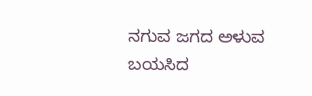ನಗುವ ಜಗದ ಅಳುವ ಬಯಸಿದ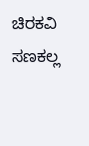ಚಿರಕವಿ ಸಣಕಲ್ಲ